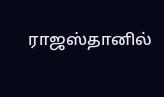ராஜஸ்தானில்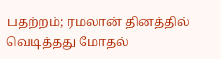பதற்றம்; ரமலான் தினத்தில் வெடித்தது மோதல்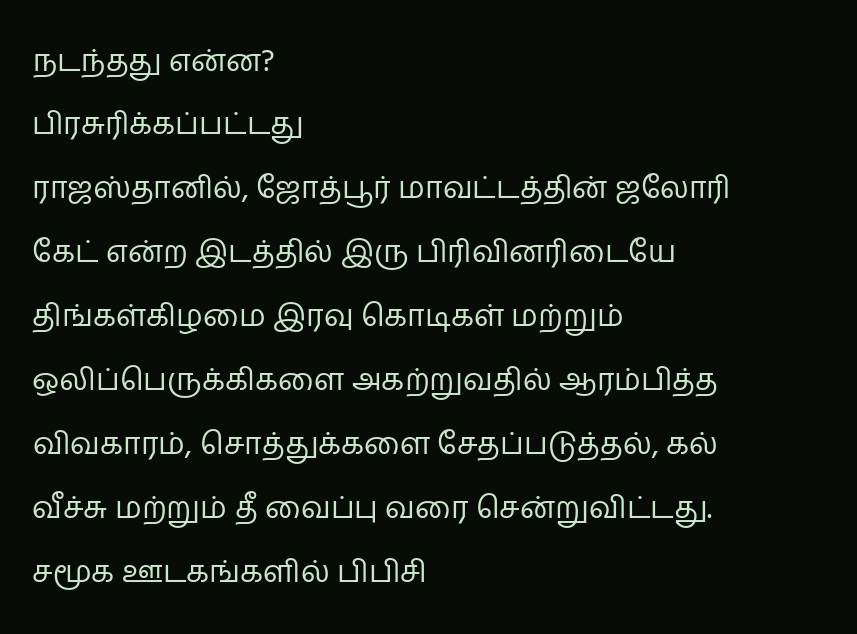நடந்தது என்ன?
பிரசுரிக்கப்பட்டது
ராஜஸ்தானில், ஜோத்பூர் மாவட்டத்தின் ஜலோரி கேட் என்ற இடத்தில் இரு பிரிவினரிடையே திங்கள்கிழமை இரவு கொடிகள் மற்றும் ஒலிப்பெருக்கிகளை அகற்றுவதில் ஆரம்பித்த விவகாரம், சொத்துக்களை சேதப்படுத்தல், கல் வீச்சு மற்றும் தீ வைப்பு வரை சென்றுவிட்டது.
சமூக ஊடகங்களில் பிபிசி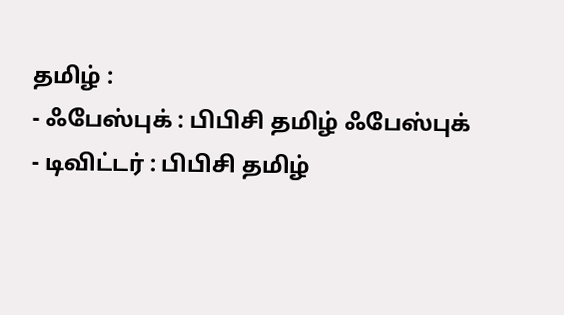தமிழ் :
- ஃபேஸ்புக் : பிபிசி தமிழ் ஃபேஸ்புக்
- டிவிட்டர் : பிபிசி தமிழ்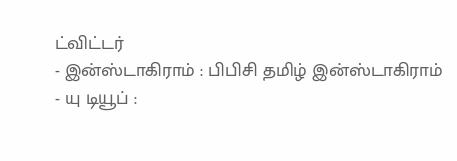ட்விட்டர்
- இன்ஸ்டாகிராம் : பிபிசி தமிழ் இன்ஸ்டாகிராம்
- யு டியூப் :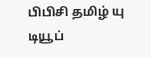பிபிசி தமிழ் யு டியூப்